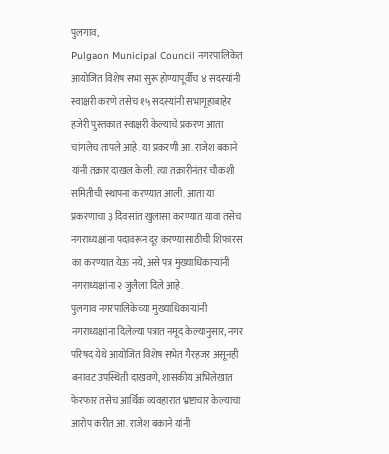पुलगाव,
Pulgaon Municipal Council नगरपालिकेत आयोजित विशेष सभा सुरू होण्यापूर्वीच ४ सदस्यांनी स्वाक्षरी करणे तसेच १५ सदस्यांनी सभागृहाबाहेर हजेरी पुस्तकात स्वाक्षरी केल्याचे प्रकरण आता चांगलेच तापले आहे. या प्रकरणी आ. राजेश बकाने यांनी तक्रार दाखल केली. त्या तक्रारीनंतर चौकशी समितीची स्थापना करण्यात आली. आता या प्रकरणाचा ३ दिवसांत खुलासा करण्यात यावा तसेच नगराध्यक्षांना पदावरून दूर करण्यासाठीची शिफारस का करण्यात येऊ नये, असे पत्र मुख्याधिकाऱ्यांनी नगराध्यक्षांना २ जुलैला दिले आहे.
पुलगाव नगरपालिकेच्या मुख्याधिकाऱ्यांनी नगराध्यक्षांना दिलेल्या पत्रात नमूद केल्यानुसार, नगर परिषद येथे आयोजित विशेष सभेत गैरहजर असूनही बनावट उपस्थिती दाखवणे, शासकीय अभिलेखात फेरफार तसेच आर्थिक व्यवहारात भ्रष्टाचार केल्याचा आरोप करीत आ. राजेश बकाने यांनी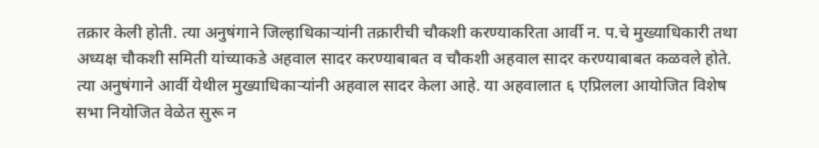तक्रार केली होती. त्या अनुषंगाने जिल्हाधिकाऱ्यांनी तक्रारीची चौकशी करण्याकरिता आर्वी न. प.चे मुख्याधिकारी तथा अध्यक्ष चौकशी समिती यांच्याकडे अहवाल सादर करण्याबाबत व चौकशी अहवाल सादर करण्याबाबत कळवले होते. त्या अनुषंगाने आर्वी येथील मुख्याधिकाऱ्यांनी अहवाल सादर केला आहे. या अहवालात ६ एप्रिलला आयोजित विशेष सभा नियोजित वेळेत सुरू न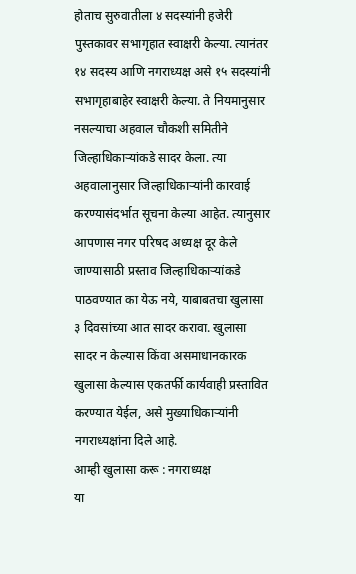होताच सुरुवातीला ४ सदस्यांनी हजेरी पुस्तकावर सभागृहात स्वाक्षरी केल्या. त्यानंतर १४ सदस्य आणि नगराध्यक्ष असे १५ सदस्यांनी सभागृहाबाहेर स्वाक्षरी केल्या. ते नियमानुसार नसल्याचा अहवाल चौकशी समितीने जिल्हाधिकाऱ्यांकडे सादर केला. त्या अहवालानुसार जिल्हाधिकाऱ्यांनी कारवाई करण्यासंदर्भात सूचना केल्या आहेत. त्यानुसार आपणास नगर परिषद अध्यक्ष दूर केले जाण्यासाठी प्रस्ताव जिल्हाधिकाऱ्यांकडे पाठवण्यात का येऊ नये, याबाबतचा खुलासा ३ दिवसांच्या आत सादर करावा. खुलासा सादर न केल्यास किंवा असमाधानकारक खुलासा केल्यास एकतर्फी कार्यवाही प्रस्तावित करण्यात येईल, असे मुख्याधिकाऱ्यांनी नगराध्यक्षांना दिले आहे.
आम्ही खुलासा करू : नगराध्यक्ष
या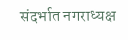संदर्भात नगराध्यक्ष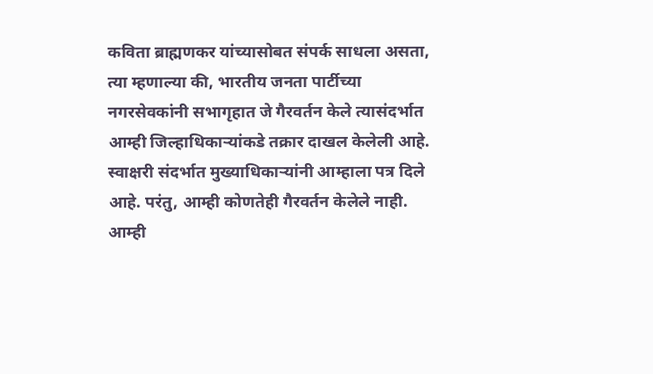कविता ब्राह्मणकर यांच्यासोबत संपर्क साधला असता, त्या म्हणाल्या की, भारतीय जनता पार्टीच्या नगरसेवकांनी सभागृहात जे गैरवर्तन केले त्यासंदर्भात आम्ही जिल्हाधिकाऱ्यांकडे तक्रार दाखल केलेली आहे. स्वाक्षरी संदर्भात मुख्याधिकाऱ्यांनी आम्हाला पत्र दिले आहे. परंतु, आम्ही कोणतेही गैरवर्तन केलेले नाही. आम्ही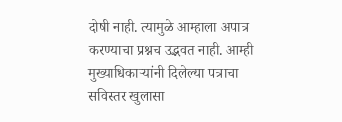दोषी नाही. त्यामुळे आम्हाला अपात्र करण्याचा प्रश्नच उद्भवत नाही. आम्ही मुख्याधिकाऱ्यांनी दिलेल्या पत्राचा सविस्तर खुलासा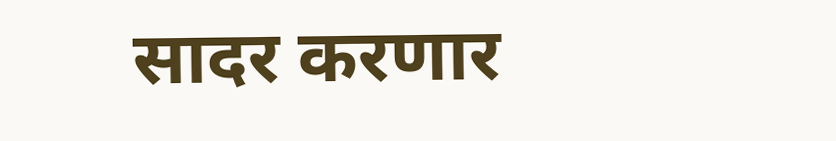सादर करणार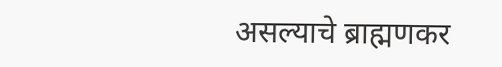असल्याचे ब्राह्मणकर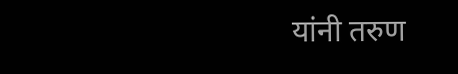यांनी तरुण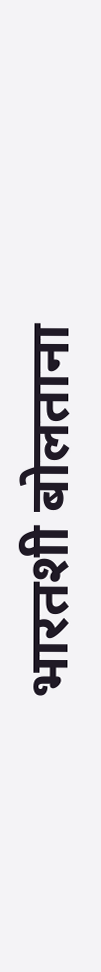भारतशी बोलताना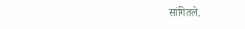सांगितले.